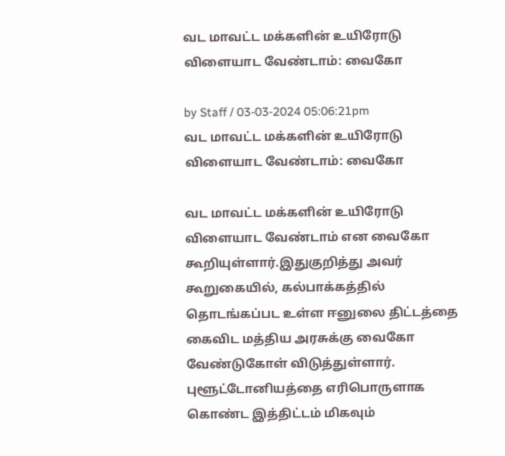வட மாவட்ட மக்களின் உயிரோடு விளையாட வேண்டாம்: வைகோ

by Staff / 03-03-2024 05:06:21pm
வட மாவட்ட மக்களின் உயிரோடு விளையாட வேண்டாம்: வைகோ

வட மாவட்ட மக்களின் உயிரோடு விளையாட வேண்டாம் என வைகோ கூறியுள்ளார்.இதுகுறித்து அவர் கூறுகையில், கல்பாக்கத்தில் தொடங்கப்பட உள்ள ஈனுலை திட்டத்தை கைவிட மத்திய அரசுக்கு வைகோ வேண்டுகோள் விடுத்துள்ளார். புளூட்டோனியத்தை எரிபொருளாக கொண்ட இத்திட்டம் மிகவும்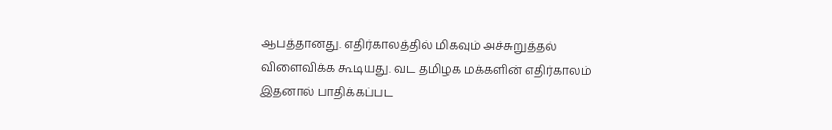ஆபத்தானது. எதிர்காலத்தில் மிகவும் அச்சுறுத்தல் விளைவிக்க கூடியது. வட தமிழக மக்களின் எதிர்காலம் இதனால் பாதிக்கப்பட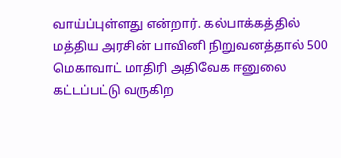வாய்ப்புள்ளது என்றார். கல்பாக்கத்தில் மத்திய அரசின் பாவினி நிறுவனத்தால் 500 மெகாவாட் மாதிரி அதிவேக ஈனுலை கட்டப்பட்டு வருகிற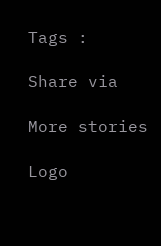Tags :

Share via

More stories

Logo